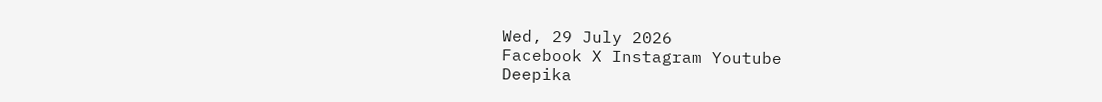Wed, 29 July 2026
Facebook X Instagram Youtube
Deepika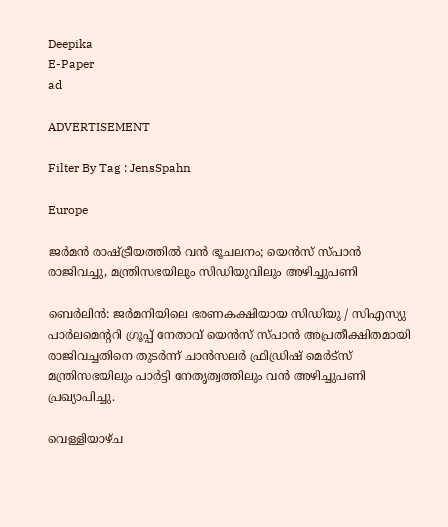Deepika
E-Paper
ad

ADVERTISEMENT

Filter By Tag : JensSpahn

Europe

ജർമൻ രാഷ്‌ട്രീയത്തിൽ വൻ ഭൂചലനം; യെൻസ് സ്പാൻ രാജിവച്ചു, മന്ത്രിസഭയിലും സിഡിയുവിലും അഴിച്ചുപണി

ബെർലിൻ: ജർമനിയിലെ ഭരണകക്ഷിയായ സിഡിയു / സിഎസ്യു പാർലമെന്‍ററി ഗ്രൂപ്പ് നേതാവ് യെൻസ് സ്പാൻ അപ്രതീക്ഷിതമായി രാജിവച്ചതിനെ തുടർന്ന് ചാൻസലർ ഫ്രിഡ്രിഷ് മെർട്സ് മന്ത്രിസഭയിലും പാർട്ടി നേതൃത്വത്തിലും വൻ അഴിച്ചുപണി പ്രഖ്യാപിച്ചു.

വെള്ളിയാഴ്ച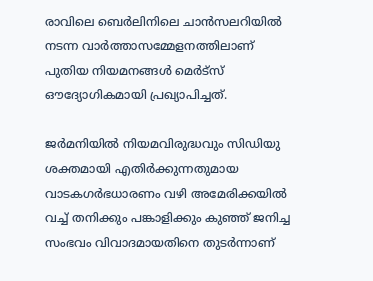രാവിലെ ബെർലിനിലെ ചാൻസലറിയിൽ നടന്ന വാർത്താസമ്മേളനത്തിലാണ് പുതിയ നിയമനങ്ങൾ മെർട്സ് ഔദ്യോഗികമായി പ്രഖ്യാപിച്ചത്.

ജർമനിയിൽ നിയമവിരുദ്ധവും സിഡിയു ശക്തമായി എതിർക്കുന്നതുമായ വാടകഗർഭധാരണം വഴി അമേരിക്കയിൽ വച്ച് തനിക്കും പങ്കാളിക്കും കുഞ്ഞ് ജനിച്ച സംഭവം വിവാദമായതിനെ തുടർന്നാണ്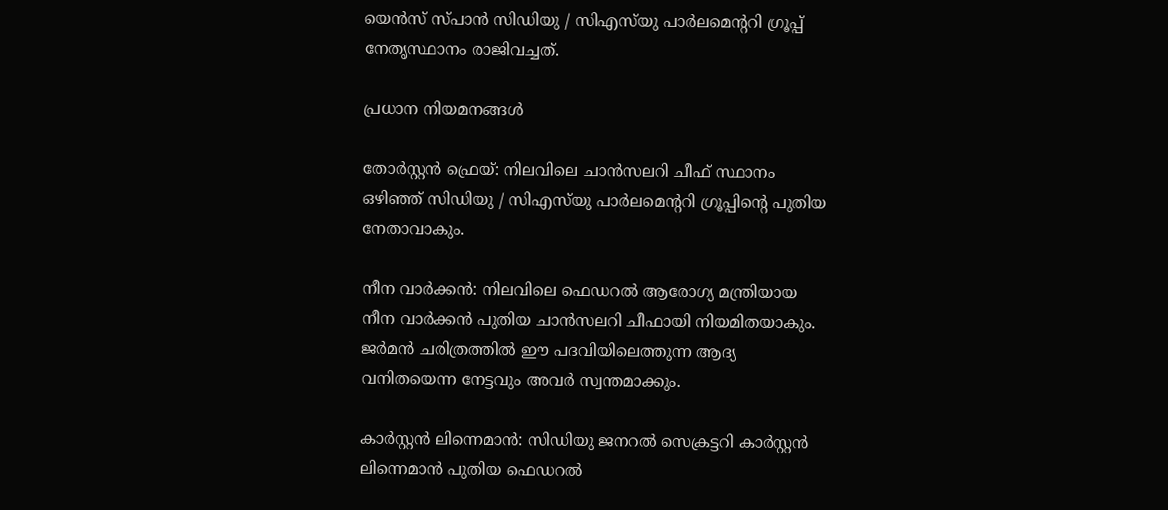യെൻസ് സ്പാൻ സിഡിയു / സിഎസ്‌യു പാർലമെന്‍ററി ഗ്രൂപ്പ് നേതൃസ്ഥാനം രാജിവച്ചത്.

പ്രധാന നിയമനങ്ങൾ

തോർസ്റ്റൻ ഫ്രെയ്: നിലവിലെ ചാൻസലറി ചീഫ് സ്ഥാനം ഒഴിഞ്ഞ് സിഡിയു / സിഎസ്‌യു പാർലമെന്‍ററി ഗ്രൂപ്പിന്‍റെ പുതിയ നേതാവാകും.

നീന വാർക്കൻ: നിലവിലെ ഫെഡറൽ ആരോഗ്യ മന്ത്രിയായ നീന വാർക്കൻ പുതിയ ചാൻസലറി ചീഫായി നിയമിതയാകും. ജർമൻ ചരിത്രത്തിൽ ഈ പദവിയിലെത്തുന്ന ആദ്യ വനിതയെന്ന നേട്ടവും അവർ സ്വന്തമാക്കും.

കാർസ്റ്റൻ ലിന്നെമാൻ: സിഡിയു ജനറൽ സെക്രട്ടറി കാർസ്റ്റൻ ലിന്നെമാൻ പുതിയ ഫെഡറൽ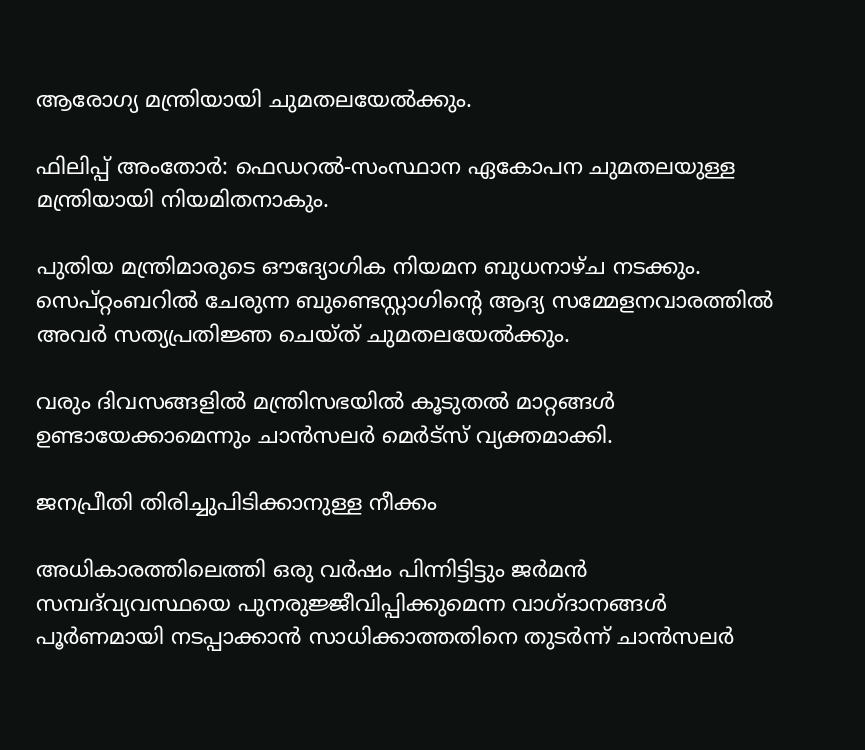ആരോഗ്യ മന്ത്രിയായി ചുമതലയേൽക്കും.

ഫിലിപ്പ് അംതോർ: ഫെഡറൽ-സംസ്ഥാന ഏകോപന ചുമതലയുള്ള മന്ത്രിയായി നിയമിതനാകും.

പുതിയ മന്ത്രിമാരുടെ ഔദ്യോഗിക നിയമന ബുധനാഴ്ച നടക്കും. സെപ്റ്റംബറിൽ ചേരുന്ന ബുണ്ടെസ്റ്റാഗിന്‍റെ ആദ്യ സമ്മേളനവാരത്തിൽ അവർ സത്യപ്രതിജ്ഞ ചെയ്ത് ചുമതലയേൽക്കും.

വരും ദിവസങ്ങളിൽ മന്ത്രിസഭയിൽ കൂടുതൽ മാറ്റങ്ങൾ ഉണ്ടായേക്കാമെന്നും ചാൻസലർ മെർട്സ് വ്യക്തമാക്കി.

ജനപ്രീതി തിരിച്ചുപിടിക്കാനുള്ള നീക്കം

അധികാരത്തിലെത്തി ഒരു വർഷം പിന്നിട്ടിട്ടും ജർമൻ സമ്പദ്‌വ്യവസ്ഥയെ പുനരുജ്ജീവിപ്പിക്കുമെന്ന വാഗ്ദാനങ്ങൾ പൂർണമായി നടപ്പാക്കാൻ സാധിക്കാത്തതിനെ തുടർന്ന് ചാൻസലർ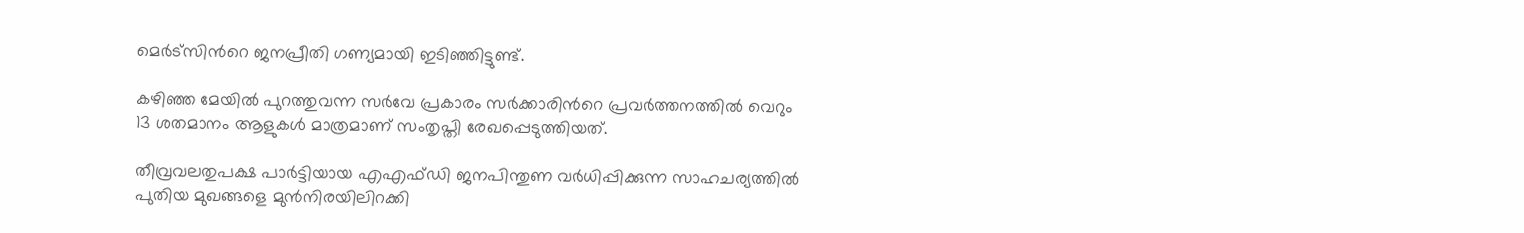മെർട്സിന്‍റെ ജനപ്രീതി ഗണ്യമായി ഇടിഞ്ഞിട്ടുണ്ട്.

കഴിഞ്ഞ മേയിൽ പുറത്തുവന്ന സർവേ പ്രകാരം സർക്കാരിന്‍റെ പ്രവർത്തനത്തിൽ വെറും 13 ശതമാനം ആളുകൾ മാത്രമാണ് സംതൃപ്തി രേഖപ്പെടുത്തിയത്.

തീവ്രവലതുപക്ഷ പാർട്ടിയായ എഎഫ്ഡി ജനപിന്തുണ വർധിപ്പിക്കുന്ന സാഹചര്യത്തിൽ പുതിയ മുഖങ്ങളെ മുൻനിരയിലിറക്കി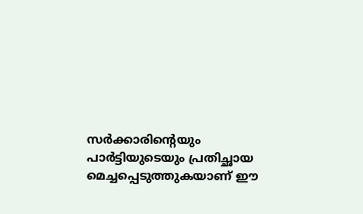സർക്കാരിന്‍റെയും പാർട്ടിയുടെയും പ്രതിച്ഛായ മെച്ചപ്പെടുത്തുകയാണ് ഈ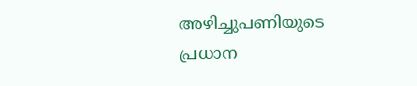അഴിച്ചുപണിയുടെ പ്രധാന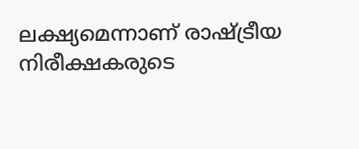ലക്ഷ്യമെന്നാണ് രാഷ്ട്രീയ നിരീക്ഷകരുടെ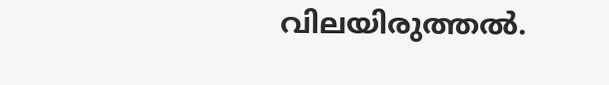വിലയിരുത്തൽ.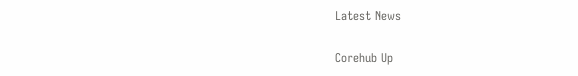Latest News

Corehub Up